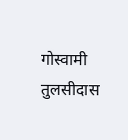गोस्वामी तुलसीदास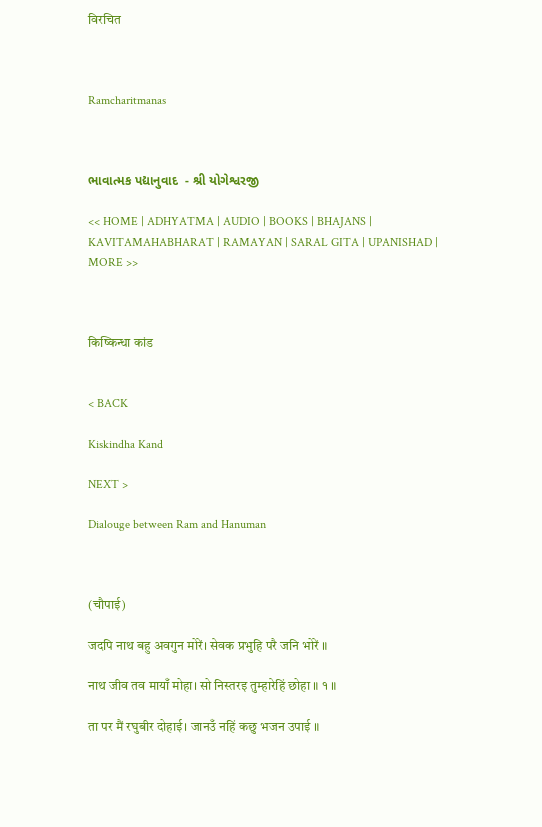विरचित



Ramcharitmanas



ભાવાત્મક પદ્યાનુવાદ  - શ્રી યોગેશ્વરજી

<< HOME | ADHYATMA | AUDIO | BOOKS | BHAJANS | KAVITAMAHABHARAT | RAMAYAN | SARAL GITA | UPANISHAD | MORE >>



किष्किन्धा कांड


< BACK

Kiskindha Kand

NEXT >

Dialouge between Ram and Hanuman



(चौपाई)

जदपि नाथ बहु अवगुन मोरें। सेवक प्रभुहि परै जनि भोरें ॥

नाथ जीव तव मायाँ मोहा। सो निस्तरइ तुम्हारेहिं छोहा ॥ १ ॥

ता पर मैं रघुबीर दोहाई। जानउँ नहिं कछु भजन उपाई ॥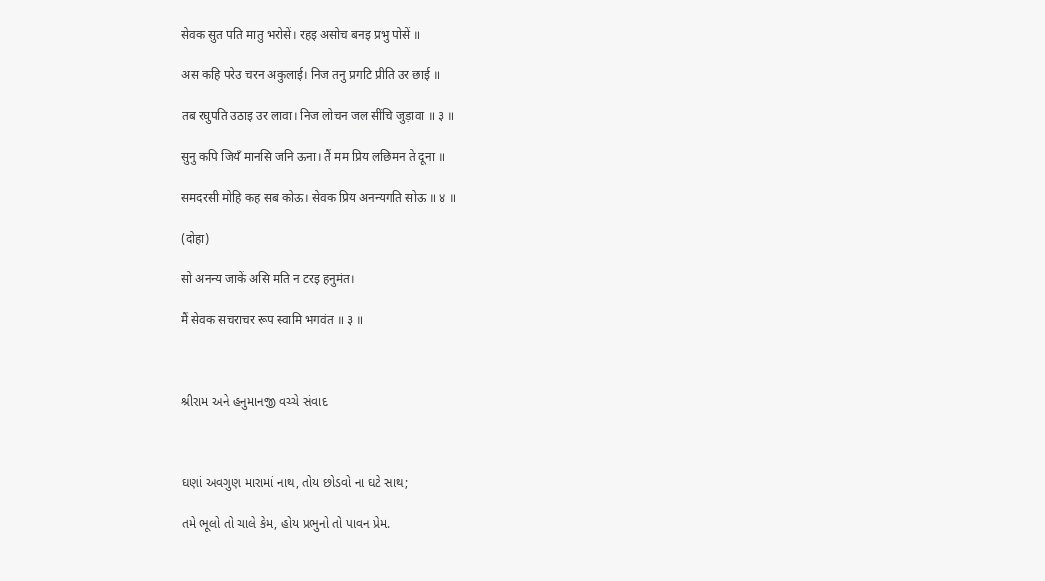सेवक सुत पति मातु भरोसें। रहइ असोच बनइ प्रभु पोसें ॥

अस कहि परेउ चरन अकुलाई। निज तनु प्रगटि प्रीति उर छाई ॥

तब रघुपति उठाइ उर लावा। निज लोचन जल सींचि जुड़ावा ॥ ३ ॥

सुनु कपि जियँ मानसि जनि ऊना। तैं मम प्रिय लछिमन ते दूना ॥

समदरसी मोहि कह सब कोऊ। सेवक प्रिय अनन्यगति सोऊ ॥ ४ ॥

(दोहा)

सो अनन्य जाकें असि मति न टरइ हनुमंत।

मैं सेवक सचराचर रूप स्वामि भगवंत ॥ ३ ॥



શ્રીરામ અને હનુમાનજી વચ્ચે સંવાદ



ઘણાં અવગુણ મારામાં નાથ, તોય છોડવો ના ઘટે સાથ;

તમે ભૂલો તો ચાલે કેમ, હોય પ્રભુનો તો પાવન પ્રેમ.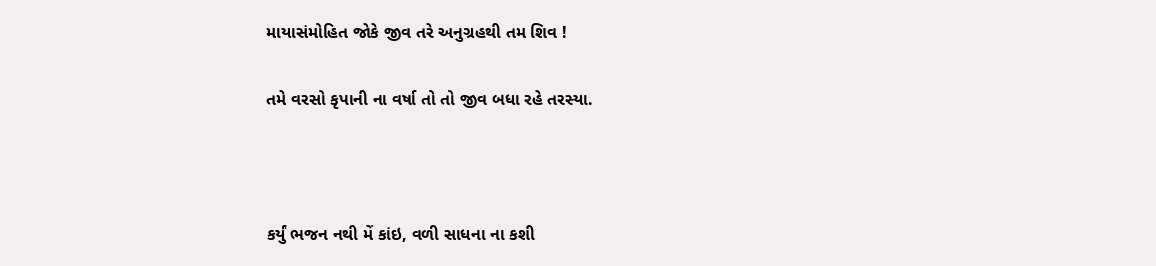માયાસંમોહિત જોકે જીવ તરે અનુગ્રહથી તમ શિવ !

તમે વરસો કૃપાની ના વર્ષા તો તો જીવ બધા રહે તરસ્યા.



કર્યું ભજન નથી મેં કાંઇ, વળી સાધના ના કશી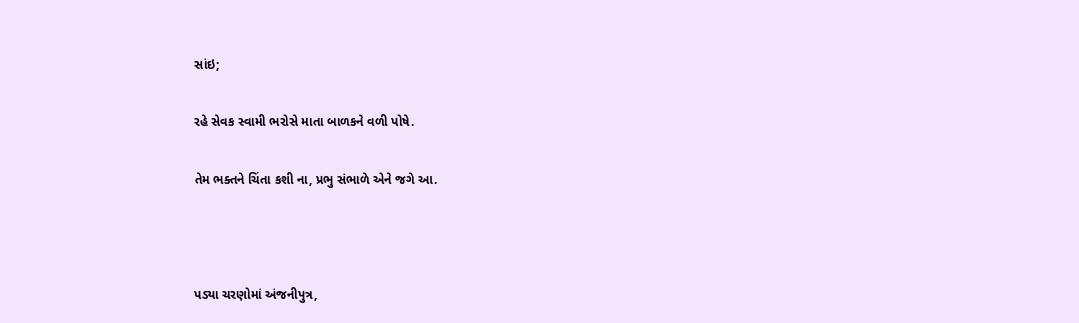સાંઇ;

રહે સેવક સ્વામી ભરોસે માતા બાળકને વળી પોષે.

તેમ ભક્તને ચિંતા કશી ના, પ્રભુ સંભાળે એને જગે આ.



પડ્યા ચરણોમાં અંજનીપુત્ર,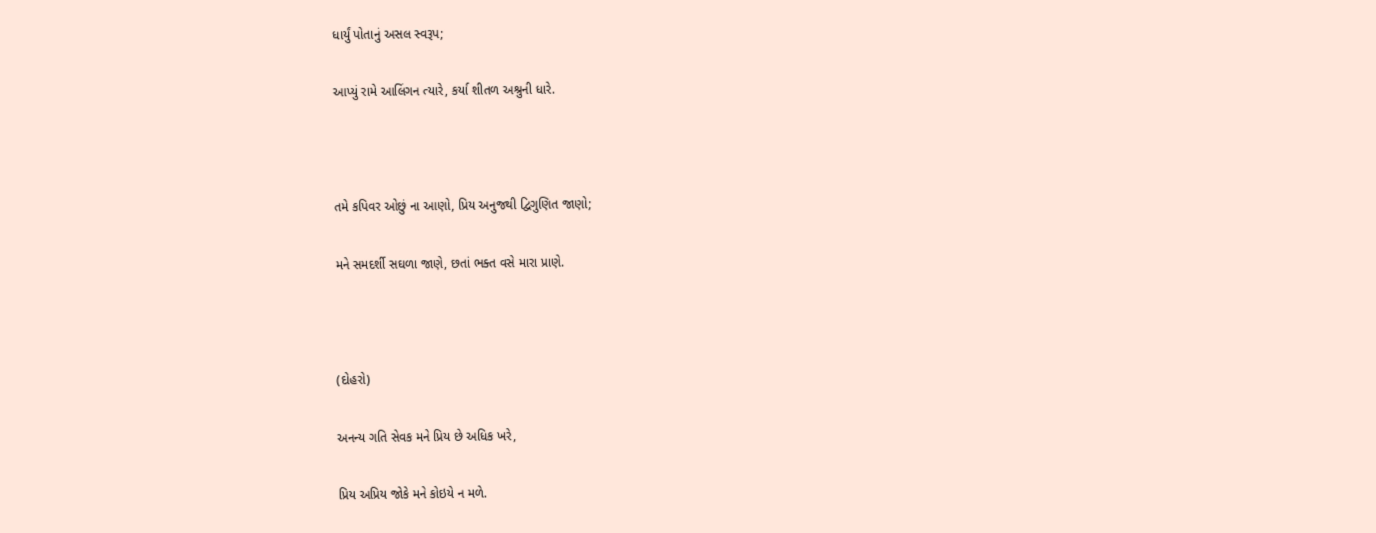ધાર્યું પોતાનું અસલ સ્વરૂપ;

આપ્યું રામે આલિંગન ત્યારે, કર્યા શીતળ અશ્રુની ધારે.



તમે કપિવર ઓછું ના આણો, પ્રિય અનુજથી દ્વિગુણિત જાણો;

મને સમદર્શી સઘળા જાણે, છતાં ભક્ત વસે મારા પ્રાણે.



(દોહરો)

અનન્ય ગતિ સેવક મને પ્રિય છે અધિક ખરે,

પ્રિય અપ્રિય જોકે મને કોઇયે ન મળે.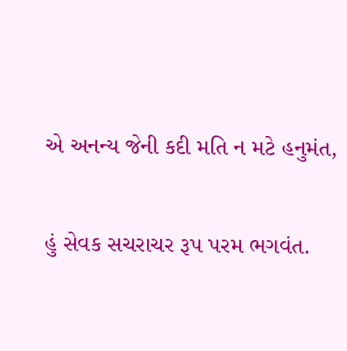એ અનન્ય જેની કદી મતિ ન મટે હનુમંત,

હું સેવક સચરાચર રૂપ પરમ ભગવંત.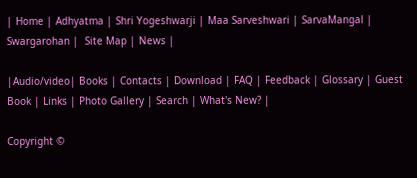| Home | Adhyatma | Shri Yogeshwarji | Maa Sarveshwari | SarvaMangal | Swargarohan |  Site Map | News |

|Audio/video| Books | Contacts | Download | FAQ | Feedback | Glossary | Guest Book | Links | Photo Gallery | Search | What's New? |

Copyright ©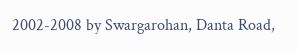2002-2008 by Swargarohan, Danta Road,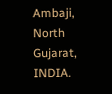Ambaji, North Gujarat, INDIA.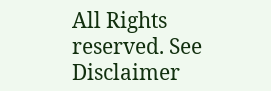All Rights reserved. See Disclaimer